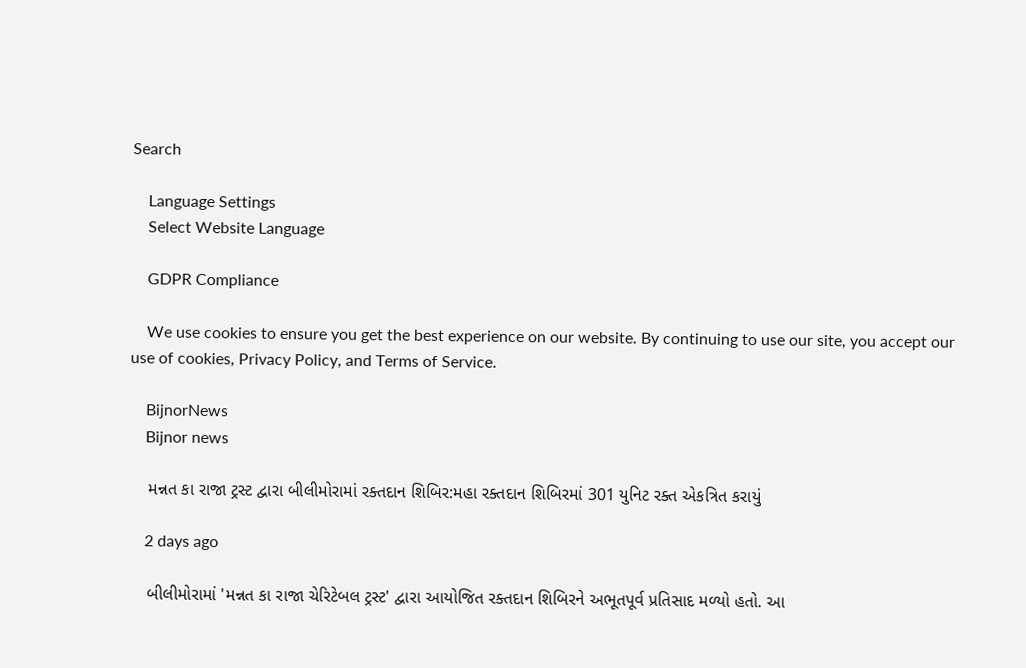Search

    Language Settings
    Select Website Language

    GDPR Compliance

    We use cookies to ensure you get the best experience on our website. By continuing to use our site, you accept our use of cookies, Privacy Policy, and Terms of Service.

    BijnorNews
    Bijnor news

    મન્નત કા રાજા ટ્રસ્ટ દ્વારા બીલીમોરામાં રક્તદાન શિબિર:મહા રક્તદાન શિબિરમાં 301 યુનિટ રક્ત એકત્રિત કરાયું

    2 days ago

    બીલીમોરામાં 'મન્નત કા રાજા ચેરિટેબલ ટ્રસ્ટ' દ્વારા આયોજિત રક્તદાન શિબિરને અભૂતપૂર્વ પ્રતિસાદ મળ્યો હતો. આ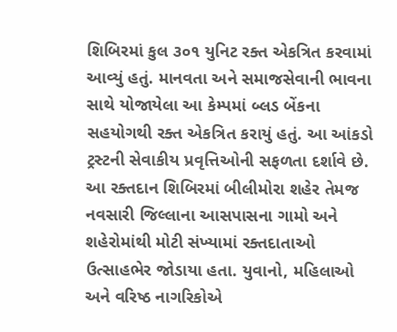શિબિરમાં કુલ ૩૦૧ યુનિટ રક્ત એકત્રિત કરવામાં આવ્યું હતું. માનવતા અને સમાજસેવાની ભાવના સાથે યોજાયેલા આ કેમ્પમાં બ્લડ બેંકના સહયોગથી રક્ત એકત્રિત કરાયું હતું. આ આંકડો ટ્રસ્ટની સેવાકીય પ્રવૃત્તિઓની સફળતા દર્શાવે છે. આ રક્તદાન શિબિરમાં બીલીમોરા શહેર તેમજ નવસારી જિલ્લાના આસપાસના ગામો અને શહેરોમાંથી મોટી સંખ્યામાં રક્તદાતાઓ ઉત્સાહભેર જોડાયા હતા. યુવાનો, મહિલાઓ અને વરિષ્ઠ નાગરિકોએ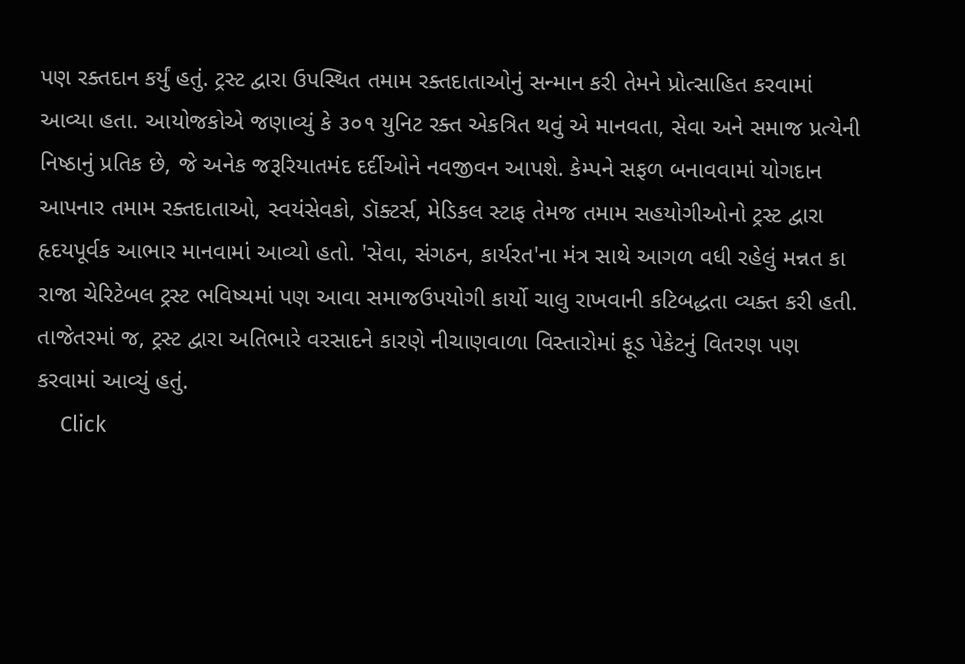પણ રક્તદાન કર્યું હતું. ટ્રસ્ટ દ્વારા ઉપસ્થિત તમામ રક્તદાતાઓનું સન્માન કરી તેમને પ્રોત્સાહિત કરવામાં આવ્યા હતા. આયોજકોએ જણાવ્યું કે ૩૦૧ યુનિટ રક્ત એકત્રિત થવું એ માનવતા, સેવા અને સમાજ પ્રત્યેની નિષ્ઠાનું પ્રતિક છે, જે અનેક જરૂરિયાતમંદ દર્દીઓને નવજીવન આપશે. કેમ્પને સફળ બનાવવામાં યોગદાન આપનાર તમામ રક્તદાતાઓ, સ્વયંસેવકો, ડૉક્ટર્સ, મેડિકલ સ્ટાફ તેમજ તમામ સહયોગીઓનો ટ્રસ્ટ દ્વારા હૃદયપૂર્વક આભાર માનવામાં આવ્યો હતો. 'સેવા, સંગઠન, કાર્યરત'ના મંત્ર સાથે આગળ વધી રહેલું મન્નત કા રાજા ચેરિટેબલ ટ્રસ્ટ ભવિષ્યમાં પણ આવા સમાજઉપયોગી કાર્યો ચાલુ રાખવાની કટિબદ્ધતા વ્યક્ત કરી હતી. તાજેતરમાં જ, ટ્રસ્ટ દ્વારા અતિભારે વરસાદને કારણે નીચાણવાળા વિસ્તારોમાં ફૂડ પેકેટનું વિતરણ પણ કરવામાં આવ્યું હતું.
    Click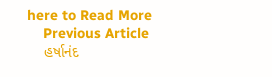here to Read More
    Previous Article
    હર્ષાનંદ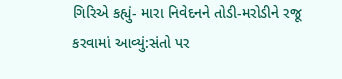ગિરિએ કહ્યું- મારા નિવેદનને તોડી-મરોડીને રજૂ કરવામાં આવ્યું:સંતો પર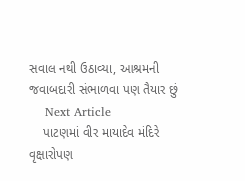સવાલ નથી ઉઠાવ્યા, આશ્રમની જવાબદારી સંભાળવા પણ તૈયાર છું
    Next Article
    પાટણમાં વીર માયાદેવ મંદિરે વૃક્ષારોપણ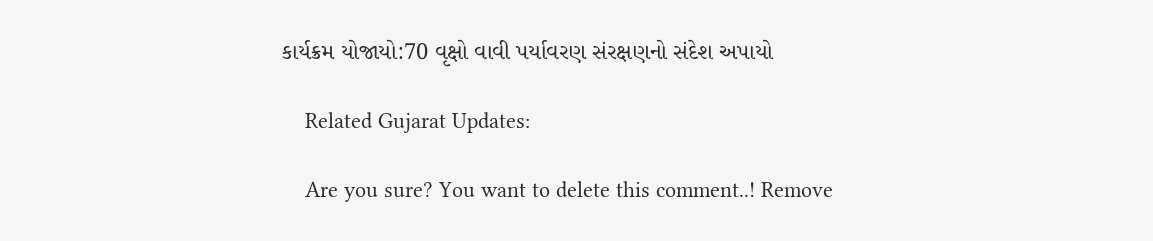કાર્યક્રમ યોજાયો:70 વૃક્ષો વાવી પર્યાવરણ સંરક્ષણનો સંદેશ અપાયો

    Related Gujarat Updates:

    Are you sure? You want to delete this comment..! Remove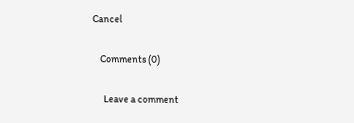Cancel

    Comments (0)

      Leave a comment